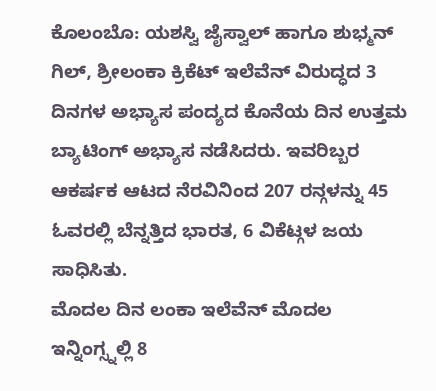ಕೊಲಂಬೊ: ಯಶಸ್ವಿ ಜೈಸ್ವಾಲ್ ಹಾಗೂ ಶುಭ್ಮನ್ ಗಿಲ್, ಶ್ರೀಲಂಕಾ ಕ್ರಿಕೆಟ್ ಇಲೆವೆನ್ ವಿರುದ್ಧದ 3 ದಿನಗಳ ಅಭ್ಯಾಸ ಪಂದ್ಯದ ಕೊನೆಯ ದಿನ ಉತ್ತಮ ಬ್ಯಾಟಿಂಗ್ ಅಭ್ಯಾಸ ನಡೆಸಿದರು. ಇವರಿಬ್ಬರ ಆಕರ್ಷಕ ಆಟದ ನೆರವಿನಿಂದ 207 ರನ್ಗಳನ್ನು 45 ಓವರಲ್ಲಿ ಬೆನ್ನತ್ತಿದ ಭಾರತ, 6 ವಿಕೆಟ್ಗಳ ಜಯ ಸಾಧಿಸಿತು.
ಮೊದಲ ದಿನ ಲಂಕಾ ಇಲೆವೆನ್ ಮೊದಲ ಇನ್ನಿಂಗ್ಸ್ನಲ್ಲಿ 8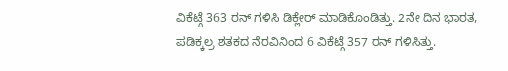ವಿಕೆಟ್ಗೆ 363 ರನ್ ಗಳಿಸಿ ಡಿಕ್ಲೇರ್ ಮಾಡಿಕೊಂಡಿತ್ತು. 2ನೇ ದಿನ ಭಾರತ, ಪಡಿಕ್ಕಲ್ರ ಶತಕದ ನೆರವಿನಿಂದ 6 ವಿಕೆಟ್ಗೆ 357 ರನ್ ಗಳಿಸಿತ್ತು.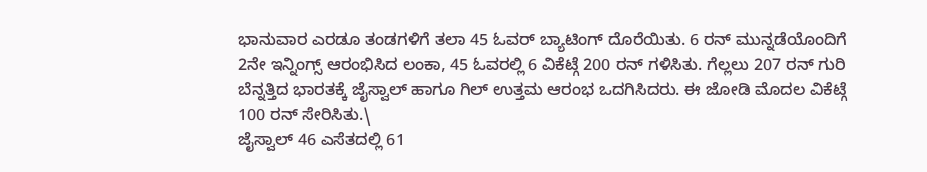ಭಾನುವಾರ ಎರಡೂ ತಂಡಗಳಿಗೆ ತಲಾ 45 ಓವರ್ ಬ್ಯಾಟಿಂಗ್ ದೊರೆಯಿತು. 6 ರನ್ ಮುನ್ನಡೆಯೊಂದಿಗೆ 2ನೇ ಇನ್ನಿಂಗ್ಸ್ ಆರಂಭಿಸಿದ ಲಂಕಾ, 45 ಓವರಲ್ಲಿ 6 ವಿಕೆಟ್ಗೆ 200 ರನ್ ಗಳಿಸಿತು. ಗೆಲ್ಲಲು 207 ರನ್ ಗುರಿ ಬೆನ್ನತ್ತಿದ ಭಾರತಕ್ಕೆ ಜೈಸ್ವಾಲ್ ಹಾಗೂ ಗಿಲ್ ಉತ್ತಮ ಆರಂಭ ಒದಗಿಸಿದರು. ಈ ಜೋಡಿ ಮೊದಲ ವಿಕೆಟ್ಗೆ 100 ರನ್ ಸೇರಿಸಿತು.\
ಜೈಸ್ವಾಲ್ 46 ಎಸೆತದಲ್ಲಿ 61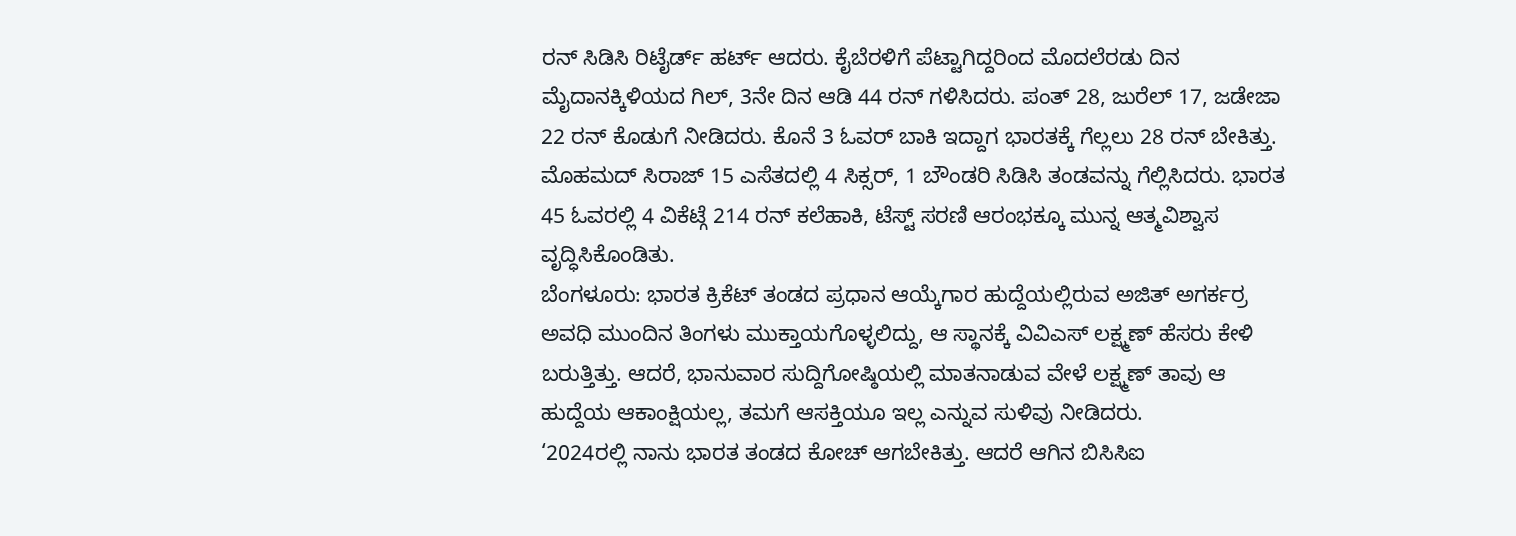ರನ್ ಸಿಡಿಸಿ ರಿಟೈರ್ಡ್ ಹರ್ಟ್ ಆದರು. ಕೈಬೆರಳಿಗೆ ಪೆಟ್ಟಾಗಿದ್ದರಿಂದ ಮೊದಲೆರಡು ದಿನ ಮೈದಾನಕ್ಕಿಳಿಯದ ಗಿಲ್, 3ನೇ ದಿನ ಆಡಿ 44 ರನ್ ಗಳಿಸಿದರು. ಪಂತ್ 28, ಜುರೆಲ್ 17, ಜಡೇಜಾ 22 ರನ್ ಕೊಡುಗೆ ನೀಡಿದರು. ಕೊನೆ 3 ಓವರ್ ಬಾಕಿ ಇದ್ದಾಗ ಭಾರತಕ್ಕೆ ಗೆಲ್ಲಲು 28 ರನ್ ಬೇಕಿತ್ತು. ಮೊಹಮದ್ ಸಿರಾಜ್ 15 ಎಸೆತದಲ್ಲಿ 4 ಸಿಕ್ಸರ್, 1 ಬೌಂಡರಿ ಸಿಡಿಸಿ ತಂಡವನ್ನು ಗೆಲ್ಲಿಸಿದರು. ಭಾರತ 45 ಓವರಲ್ಲಿ 4 ವಿಕೆಟ್ಗೆ 214 ರನ್ ಕಲೆಹಾಕಿ, ಟೆಸ್ಟ್ ಸರಣಿ ಆರಂಭಕ್ಕೂ ಮುನ್ನ ಆತ್ಮವಿಶ್ವಾಸ ವೃದ್ಧಿಸಿಕೊಂಡಿತು.
ಬೆಂಗಳೂರು: ಭಾರತ ಕ್ರಿಕೆಟ್ ತಂಡದ ಪ್ರಧಾನ ಆಯ್ಕೆಗಾರ ಹುದ್ದೆಯಲ್ಲಿರುವ ಅಜಿತ್ ಅಗರ್ಕರ್ರ ಅವಧಿ ಮುಂದಿನ ತಿಂಗಳು ಮುಕ್ತಾಯಗೊಳ್ಳಲಿದ್ದು, ಆ ಸ್ಥಾನಕ್ಕೆ ವಿವಿಎಸ್ ಲಕ್ಷ್ಮಣ್ ಹೆಸರು ಕೇಳಿ ಬರುತ್ತಿತ್ತು. ಆದರೆ, ಭಾನುವಾರ ಸುದ್ದಿಗೋಷ್ಠಿಯಲ್ಲಿ ಮಾತನಾಡುವ ವೇಳೆ ಲಕ್ಷ್ಮಣ್ ತಾವು ಆ ಹುದ್ದೆಯ ಆಕಾಂಕ್ಷಿಯಲ್ಲ, ತಮಗೆ ಆಸಕ್ತಿಯೂ ಇಲ್ಲ ಎನ್ನುವ ಸುಳಿವು ನೀಡಿದರು.
‘2024ರಲ್ಲಿ ನಾನು ಭಾರತ ತಂಡದ ಕೋಚ್ ಆಗಬೇಕಿತ್ತು. ಆದರೆ ಆಗಿನ ಬಿಸಿಸಿಐ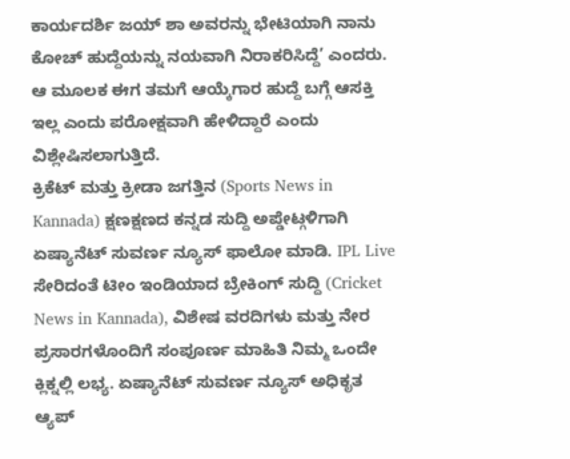ಕಾರ್ಯದರ್ಶಿ ಜಯ್ ಶಾ ಅವರನ್ನು ಭೇಟಿಯಾಗಿ ನಾನು ಕೋಚ್ ಹುದ್ದೆಯನ್ನು ನಯವಾಗಿ ನಿರಾಕರಿಸಿದ್ದೆ’ ಎಂದರು. ಆ ಮೂಲಕ ಈಗ ತಮಗೆ ಆಯ್ಕೆಗಾರ ಹುದ್ದೆ ಬಗ್ಗೆ ಆಸಕ್ತಿ ಇಲ್ಲ ಎಂದು ಪರೋಕ್ಷವಾಗಿ ಹೇಳಿದ್ದಾರೆ ಎಂದು ವಿಶ್ಲೇಷಿಸಲಾಗುತ್ತಿದೆ.
ಕ್ರಿಕೆಟ್ ಮತ್ತು ಕ್ರೀಡಾ ಜಗತ್ತಿನ (Sports News in Kannada) ಕ್ಷಣಕ್ಷಣದ ಕನ್ನಡ ಸುದ್ದಿ ಅಪ್ಡೇಟ್ಗಳಿಗಾಗಿ ಏಷ್ಯಾನೆಟ್ ಸುವರ್ಣ ನ್ಯೂಸ್ ಫಾಲೋ ಮಾಡಿ. IPL Live ಸೇರಿದಂತೆ ಟೀಂ ಇಂಡಿಯಾದ ಬ್ರೇಕಿಂಗ್ ಸುದ್ದಿ (Cricket News in Kannada), ವಿಶೇಷ ವರದಿಗಳು ಮತ್ತು ನೇರ ಪ್ರಸಾರಗಳೊಂದಿಗೆ ಸಂಪೂರ್ಣ ಮಾಹಿತಿ ನಿಮ್ಮ ಒಂದೇ ಕ್ಲಿಕ್ನಲ್ಲಿ ಲಭ್ಯ. ಏಷ್ಯಾನೆಟ್ ಸುವರ್ಣ ನ್ಯೂಸ್ ಅಧಿಕೃತ ಆ್ಯಪ್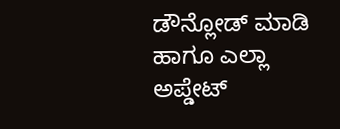ಡೌನ್ಲೋಡ್ ಮಾಡಿ ಹಾಗೂ ಎಲ್ಲಾ ಅಪ್ಡೇಟ್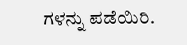ಗಳನ್ನು ಪಡೆಯಿರಿ.